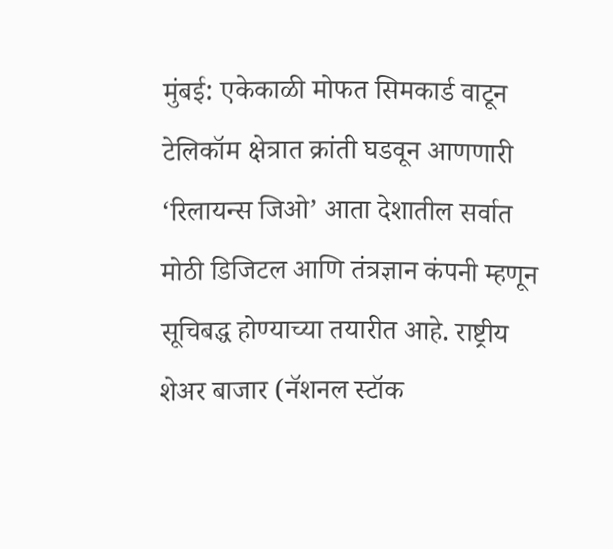मुंबई: एकेकाळी मोफत सिमकार्ड वाटून टेलिकॉम क्षेत्रात क्रांती घडवून आणणारी ‘रिलायन्स जिओ’ आता देशातील सर्वात मोठी डिजिटल आणि तंत्रज्ञान कंपनी म्हणून सूचिबद्ध होण्याच्या तयारीत आहे. राष्ट्रीय शेअर बाजार (नॅशनल स्टॉक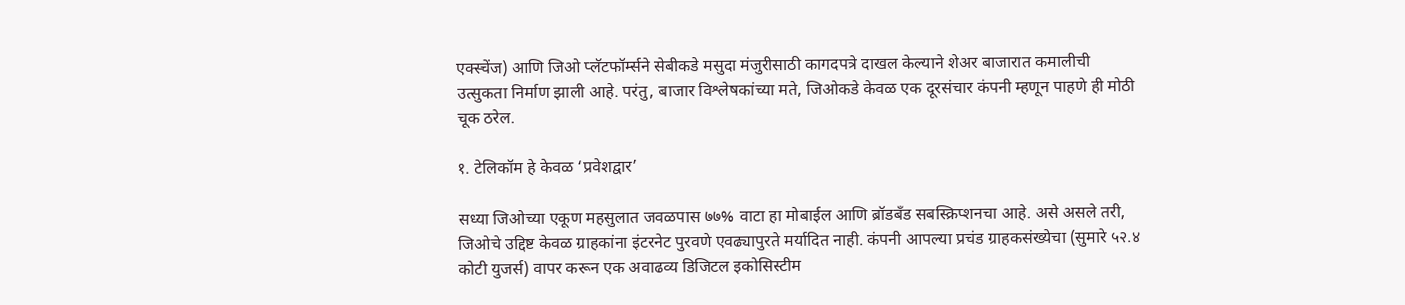एक्स्चेंज) आणि जिओ प्लॅटफॉर्म्सने सेबीकडे मसुदा मंजुरीसाठी कागदपत्रे दाखल केल्याने शेअर बाजारात कमालीची उत्सुकता निर्माण झाली आहे. परंतु, बाजार विश्लेषकांच्या मते, जिओकडे केवळ एक दूरसंचार कंपनी म्हणून पाहणे ही मोठी चूक ठरेल.

१. टेलिकॉम हे केवळ ‘प्रवेशद्वार’

सध्या जिओच्या एकूण महसुलात जवळपास ७७% वाटा हा मोबाईल आणि ब्रॉडबँड सबस्क्रिप्शनचा आहे. असे असले तरी, जिओचे उद्दिष्ट केवळ ग्राहकांना इंटरनेट पुरवणे एवढ्यापुरते मर्यादित नाही. कंपनी आपल्या प्रचंड ग्राहकसंख्येचा (सुमारे ५२.४ कोटी युजर्स) वापर करून एक अवाढव्य डिजिटल इकोसिस्टीम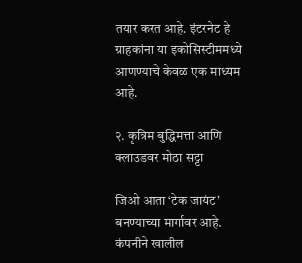तयार करत आहे. इंटरनेट हे ग्राहकांना या इकोसिस्टीममध्ये आणण्याचे केवळ एक माध्यम आहे.

२. कृत्रिम बुद्धिमत्ता आणि क्लाउडवर मोठा सट्टा

जिओ आता ‘टेक जायंट’ बनण्याच्या मार्गावर आहे. कंपनीने खालील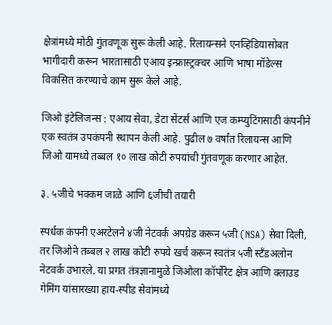क्षेत्रांमध्ये मोठी गुंतवणूक सुरू केली आहे. रिलायन्सने एनव्हिडियासोबत भागीदारी करून भारतासाठी एआय इन्फ्रास्ट्रक्चर आणि भाषा मॉडेल्स विकसित करण्याचे काम सुरू केले आहे.

जिओ इंटेलिजन्स : एआय सेवा, डेटा सेंटर्स आणि एज कम्प्युटिंगसाठी कंपनीने एक स्वतंत्र उपकंपनी स्थापन केली आहे. पुढील ७ वर्षांत रिलायन्स आणि जिओ यामध्ये तब्बल १० लाख कोटी रुपयांची गुंतवणूक करणार आहेत.

३. ५जीचे भक्कम जाळे आणि ६जीची तयारी

स्पर्धक कंपनी एअरटेलने ४जी नेटवर्क अपग्रेड करून ५जी (NSA) सेवा दिली, तर जिओने तब्बल २ लाख कोटी रुपये खर्च करून स्वतंत्र ५जी स्टँडअलोन नेटवर्क उभारले. या प्रगत तंत्रज्ञानामुळे जिओला कॉर्पोरेट क्षेत्र आणि क्लाउड गेमिंग यांसारख्या हाय-स्पीड सेवांमध्ये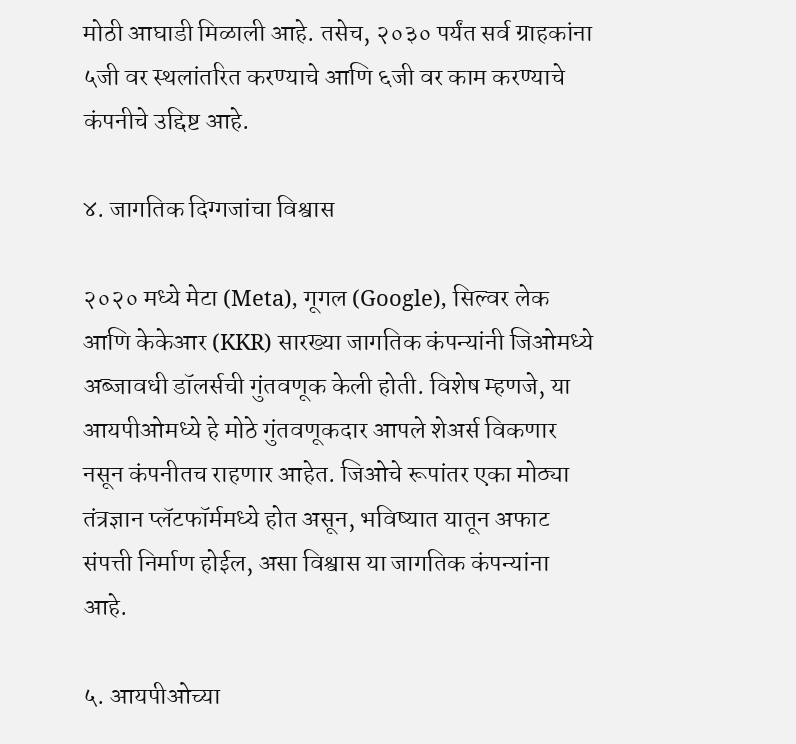मोठी आघाडी मिळाली आहे. तसेच, २०३० पर्यंत सर्व ग्राहकांना ५जी वर स्थलांतरित करण्याचे आणि ६जी वर काम करण्याचे कंपनीचे उद्दिष्ट आहे.

४. जागतिक दिग्गजांचा विश्वास

२०२० मध्ये मेटा (Meta), गूगल (Google), सिल्वर लेक आणि केकेआर (KKR) सारख्या जागतिक कंपन्यांनी जिओमध्ये अब्जावधी डॉलर्सची गुंतवणूक केली होती. विशेष म्हणजे, या आयपीओमध्ये हे मोठे गुंतवणूकदार आपले शेअर्स विकणार नसून कंपनीतच राहणार आहेत. जिओचे रूपांतर एका मोठ्या तंत्रज्ञान प्लॅटफॉर्ममध्ये होत असून, भविष्यात यातून अफाट संपत्ती निर्माण होईल, असा विश्वास या जागतिक कंपन्यांना आहे.

५. आयपीओच्या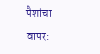पैशांचा वापर: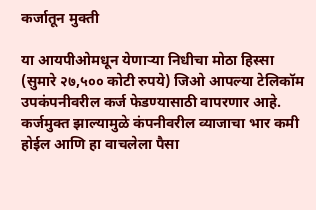कर्जातून मुक्ती

या आयपीओमधून येणाऱ्या निधीचा मोठा हिस्सा (सुमारे २७,५०० कोटी रुपये) जिओ आपल्या टेलिकॉम उपकंपनीवरील कर्ज फेडण्यासाठी वापरणार आहे. कर्जमुक्त झाल्यामुळे कंपनीवरील व्याजाचा भार कमी होईल आणि हा वाचलेला पैसा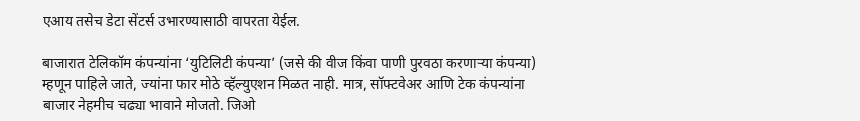एआय तसेच डेटा सेंटर्स उभारण्यासाठी वापरता येईल.

बाजारात टेलिकॉम कंपन्यांना ‘युटिलिटी कंपन्या’ (जसे की वीज किंवा पाणी पुरवठा करणाऱ्या कंपन्या) म्हणून पाहिले जाते, ज्यांना फार मोठे व्हॅल्युएशन मिळत नाही. मात्र, सॉफ्टवेअर आणि टेक कंपन्यांना बाजार नेहमीच चढ्या भावाने मोजतो. जिओ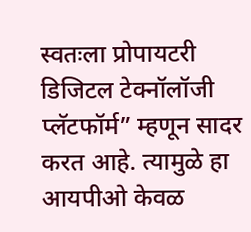स्वतःला प्रोपायटरी डिजिटल टेक्नॉलॉजी प्लॅटफॉर्म” म्हणून सादर करत आहे. त्यामुळे हा आयपीओ केवळ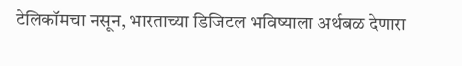टेलिकॉमचा नसून, भारताच्या डिजिटल भविष्याला अर्थबळ देणारा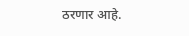ठरणार आहे.